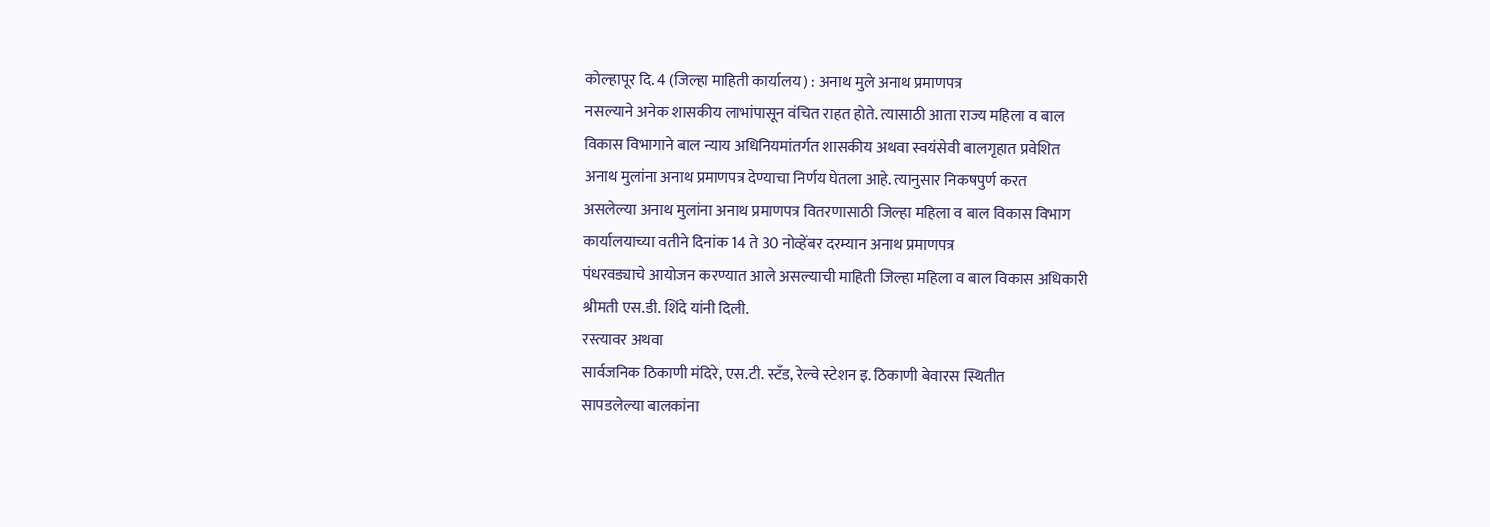कोल्हापूर दि. 4 (जिल्हा माहिती कार्यालय) : अनाथ मुले अनाथ प्रमाणपत्र
नसल्याने अनेक शासकीय लाभांपासून वंचित राहत होते. त्यासाठी आता राज्य महिला व बाल
विकास विभागाने बाल न्याय अधिनियमांतर्गत शासकीय अथवा स्वयंसेवी बालगृहात प्रवेशित
अनाथ मुलांना अनाथ प्रमाणपत्र देण्याचा निर्णय घेतला आहे. त्यानुसार निकषपुर्ण करत
असलेल्या अनाथ मुलांना अनाथ प्रमाणपत्र वितरणासाठी जिल्हा महिला व बाल विकास विभाग
कार्यालयाच्या वतीने दिनांक 14 ते 30 नोव्हेंबर दरम्यान अनाथ प्रमाणपत्र
पंधरवड्याचे आयोजन करण्यात आले असल्याची माहिती जिल्हा महिला व बाल विकास अधिकारी
श्रीमती एस.डी. शिंदे यांनी दिली.
रस्त्यावर अथवा
सार्वजनिक ठिकाणी मंदिरे, एस.टी. स्टँड, रेल्वे स्टेशन इ. ठिकाणी बेवारस स्थितीत
सापडलेल्या बालकांना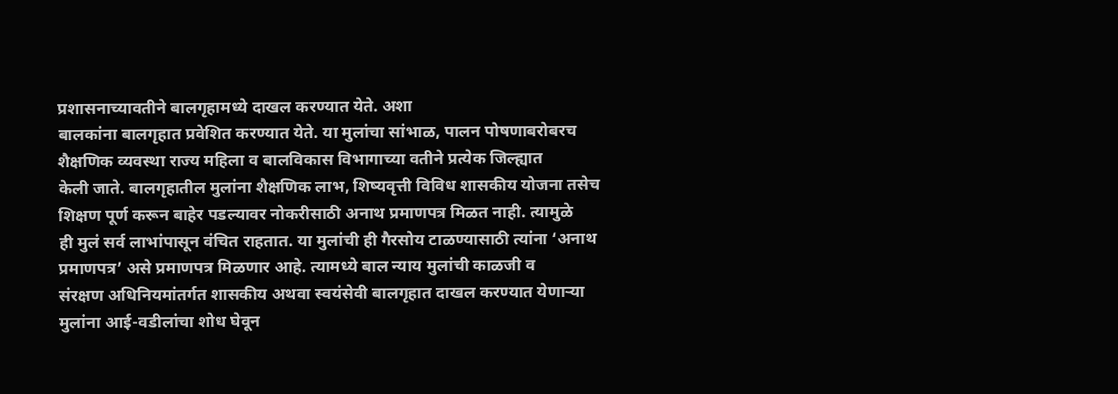प्रशासनाच्यावतीने बालगृहामध्ये दाखल करण्यात येते. अशा
बालकांना बालगृहात प्रवेशित करण्यात येते. या मुलांचा सांभाळ, पालन पोषणाबरोबरच
शैक्षणिक व्यवस्था राज्य महिला व बालविकास विभागाच्या वतीने प्रत्येक जिल्ह्यात
केली जाते. बालगृहातील मुलांना शैक्षणिक लाभ, शिष्यवृत्ती विविध शासकीय योजना तसेच
शिक्षण पूर्ण करून बाहेर पडल्यावर नोकरीसाठी अनाथ प्रमाणपत्र मिळत नाही. त्यामुळे
ही मुलं सर्व लाभांपासून वंचित राहतात. या मुलांची ही गैरसोय टाळण्यासाठी त्यांना ‘अनाथ
प्रमाणपत्र’ असे प्रमाणपत्र मिळणार आहे. त्यामध्ये बाल न्याय मुलांची काळजी व
संरक्षण अधिनियमांतर्गत शासकीय अथवा स्वयंसेवी बालगृहात दाखल करण्यात येणाऱ्या
मुलांना आई-वडीलांचा शोध घेवून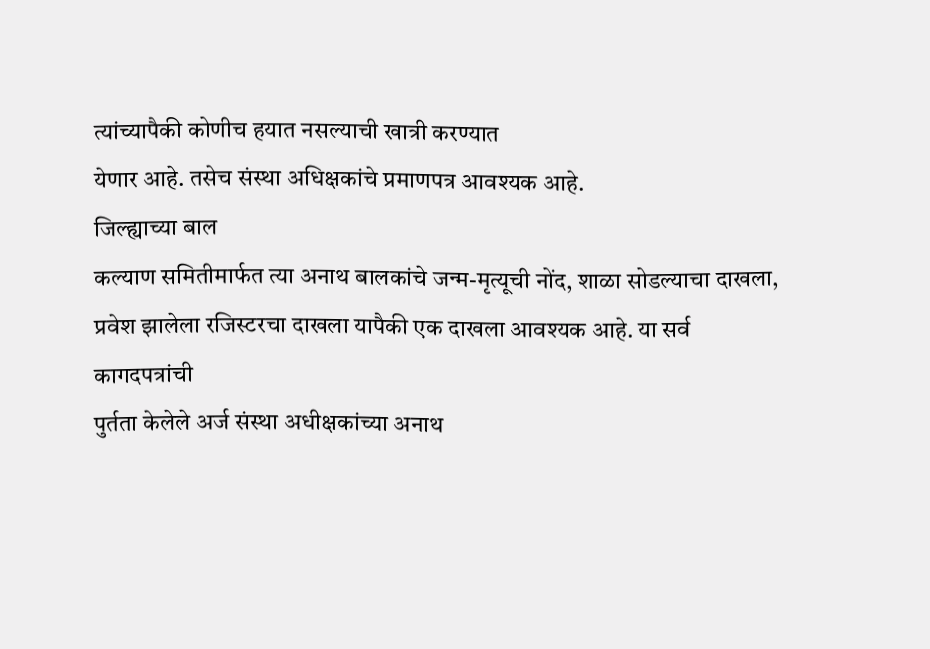त्यांच्यापैकी कोणीच हयात नसल्याची खात्री करण्यात
येणार आहे. तसेच संस्था अधिक्षकांचे प्रमाणपत्र आवश्यक आहे.
जिल्ह्याच्या बाल
कल्याण समितीमार्फत त्या अनाथ बालकांचे जन्म-मृत्यूची नोंद, शाळा सोडल्याचा दाखला,
प्रवेश झालेला रजिस्टरचा दाखला यापैकी एक दाखला आवश्यक आहे. या सर्व कागदपत्रांची
पुर्तता केलेले अर्ज संस्था अधीक्षकांच्या अनाथ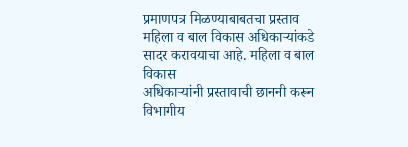प्रमाणपत्र मिळण्याबाबतचा प्रस्ताव
महिला व बाल विकास अधिकाऱ्यांकडे सादर करावयाचा आहे. महिला व बाल विकास
अधिकाऱ्यांनी प्रस्तावाची छाननी करून विभागीय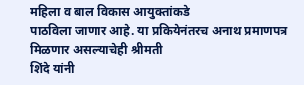महिला व बाल विकास आयुक्तांकडे
पाठविला जाणार आहे. या प्रकियेनंतरच अनाथ प्रमाणपत्र मिळणार असल्याचेही श्रीमती
शिंदे यांनी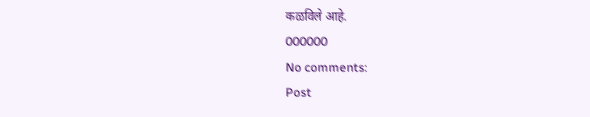कळविले आहे.
000000
No comments:
Post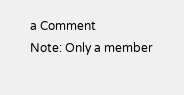a Comment
Note: Only a member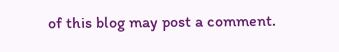of this blog may post a comment.